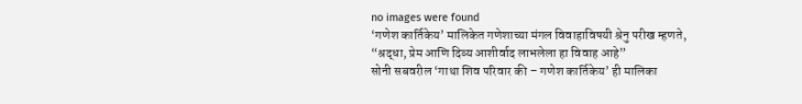no images were found
‘गणेश कार्तिकेय’ मालिकेत गणेशाच्या मंगल विवाहाविषयी श्रेनु परीख म्हणते, “श्रद्धा, प्रेम आणि दिव्य आशीर्वाद लाभलेला हा विवाह आहे”
सोनी सबवरील ‘गाथा शिव परिवार की – गणेश कार्तिकेय’ ही मालिका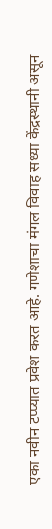एका नवीन टप्प्यात प्रवेश करत आहे. गणेशाचा मंगल विवाह सध्या केंद्रस्थानी असून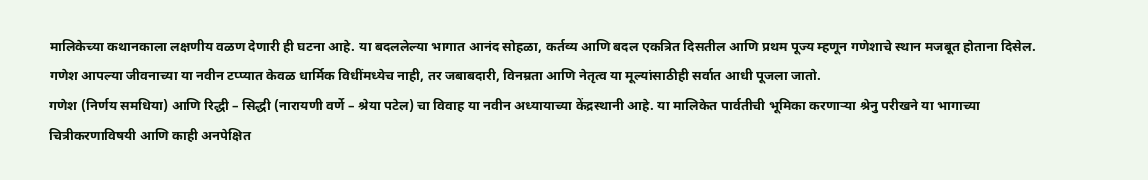मालिकेच्या कथानकाला लक्षणीय वळण देणारी ही घटना आहे. या बदललेल्या भागात आनंद सोहळा, कर्तव्य आणि बदल एकत्रित दिसतील आणि प्रथम पूज्य म्हणून गणेशाचे स्थान मजबूत होताना दिसेल. गणेश आपल्या जीवनाच्या या नवीन टप्प्यात केवळ धार्मिक विधींमध्येच नाही, तर जबाबदारी, विनम्रता आणि नेतृत्व या मूल्यांसाठीही सर्वात आधी पूजला जातो.
गणेश (निर्णय समधिया) आणि रिद्धी – सिद्धी (नारायणी वर्णे – श्रेया पटेल) चा विवाह या नवीन अध्यायाच्या केंद्रस्थानी आहे. या मालिकेत पार्वतीची भूमिका करणाऱ्या श्रेनु परीखने या भागाच्या चित्रीकरणाविषयी आणि काही अनपेक्षित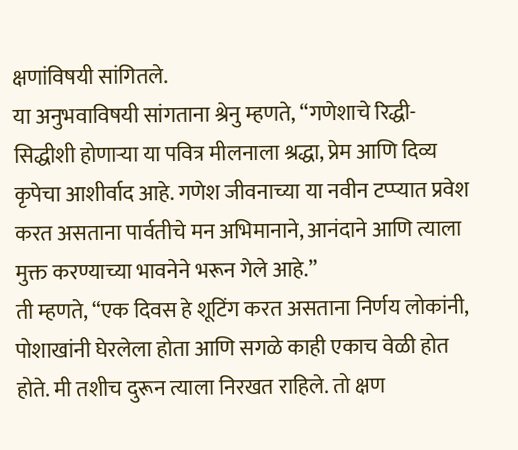क्षणांविषयी सांगितले.
या अनुभवाविषयी सांगताना श्रेनु म्हणते, “गणेशाचे रिद्धी-सिद्धीशी होणाऱ्या या पवित्र मीलनाला श्रद्धा, प्रेम आणि दिव्य कृपेचा आशीर्वाद आहे. गणेश जीवनाच्या या नवीन टप्प्यात प्रवेश करत असताना पार्वतीचे मन अभिमानाने, आनंदाने आणि त्याला मुक्त करण्याच्या भावनेने भरून गेले आहे.”
ती म्हणते, “एक दिवस हे शूटिंग करत असताना निर्णय लोकांनी, पोशाखांनी घेरलेला होता आणि सगळे काही एकाच वेळी होत होते. मी तशीच दुरून त्याला निरखत राहिले. तो क्षण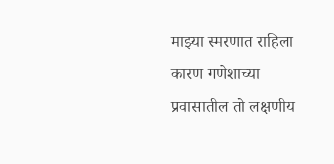माझ्या स्मरणात राहिला कारण गणेशाच्या प्रवासातील तो लक्षणीय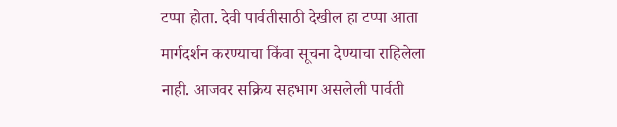टप्पा होता. देवी पार्वतीसाठी देखील हा टप्पा आता मार्गदर्शन करण्याचा किंवा सूचना देण्याचा राहिलेला नाही. आजवर सक्रिय सहभाग असलेली पार्वती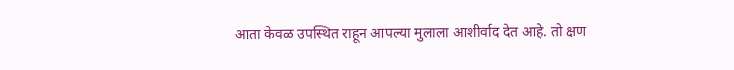आता केवळ उपस्थित राहून आपल्या मुलाला आशीर्वाद देत आहे. तो क्षण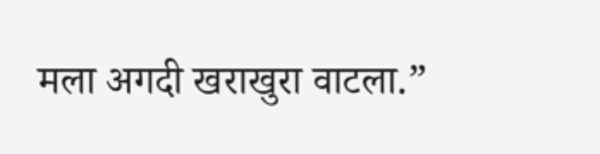मला अगदी खराखुरा वाटला.”